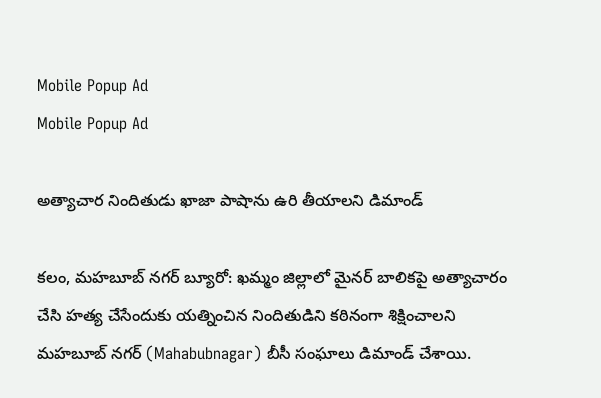Mobile Popup Ad
Mobile Popup Ad

అత్యాచార నిందితుడు ఖాజా పాషాను ఉరి తీయాలని డిమాండ్

కలం, మహబూబ్ నగర్ బ్యూరో: ఖమ్మం జిల్లాలో మైనర్ బాలికపై అత్యాచారం చేసి హత్య చేసేందుకు యత్నించిన నిందితుడిని కఠినంగా శిక్షించాలని మహబూబ్ నగర్ (Mahabubnagar) బీసీ సంఘాలు డిమాండ్‌ చేశాయి.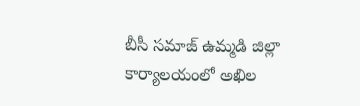బీసీ సమాజ్ ఉమ్మడి జిల్లా కార్యాలయంలో అఖిల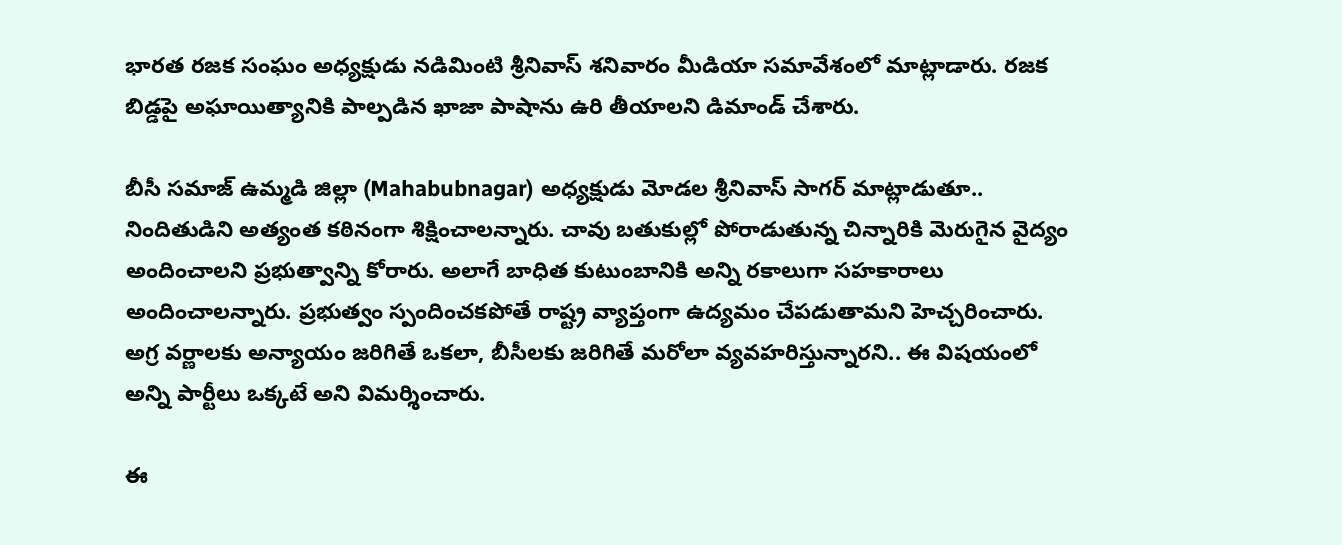భారత రజక సంఘం అధ్యక్షుడు నడిమింటి శ్రీనివాస్ శనివారం మీడియా సమావేశంలో మాట్లాడారు. రజక బిడ్డపై అఘాయిత్యానికి పాల్పడిన ఖాజా పాషాను ఉరి తీయాలని డిమాండ్ చేశారు.

బీసీ సమాజ్ ఉమ్మడి జిల్లా (Mahabubnagar) అధ్యక్షుడు మోడల శ్రీనివాస్ సాగర్ మాట్లాడుతూ.. నిందితుడిని అత్యంత కఠినంగా శిక్షించాలన్నారు. చావు బతుకుల్లో పోరాడుతున్న చిన్నారికి మెరుగైన వైద్యం అందించాలని ప్రభుత్వాన్ని కోరారు. అలాగే బాధిత కుటుంబానికి అన్ని రకాలుగా సహకారాలు అందించాలన్నారు. ప్రభుత్వం స్పందించకపోతే రాష్ట్ర వ్యాప్తంగా ఉద్యమం చేపడుతామని హెచ్చరించారు. అగ్ర వర్ణాలకు అన్యాయం జరిగితే ఒకలా, బీసీలకు జరిగితే మరోలా వ్యవహరిస్తున్నారని.. ఈ విషయంలో అన్ని పార్టీలు ఒక్కటే అని విమర్శించారు.

ఈ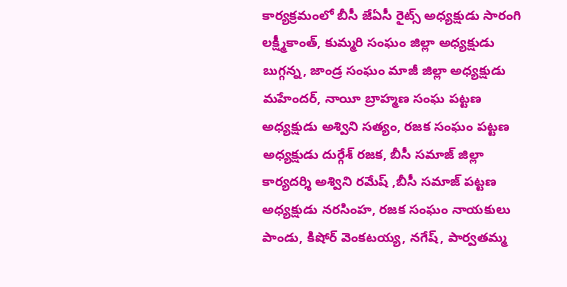కార్యక్రమంలో బీసీ జేఏసీ రైట్స్ అధ్యక్షుడు సారంగి లక్ష్మీకాంత్, కుమ్మరి సంఘం జిల్లా అధ్యక్షుడు బుగ్గన్న, జాండ్ర సంఘం మాజీ జిల్లా అధ్యక్షుడు మహేందర్, నాయీ బ్రాహ్మణ సంఘ పట్టణ అధ్యక్షుడు అశ్విని సత్యం, రజక సంఘం పట్టణ అధ్యక్షుడు దుర్గేశ్ రజక, బీసీ సమాజ్ జిల్లా కార్యదర్శి అశ్విని రమేష్ ,బీసీ సమాజ్ పట్టణ అధ్యక్షుడు నరసింహ, రజక సంఘం నాయకులు పాండు, కిషోర్ వెంకటయ్య, నగేష్, పార్వతమ్మ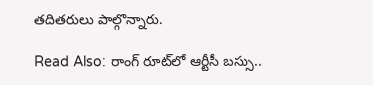తదితరులు పాల్గొన్నారు.

Read Also: రాంగ్ రూట్‌లో ఆర్టీసీ బ‌స్సు..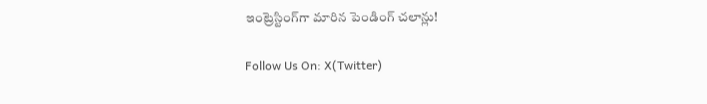ఇంట్రెస్టింగ్‌గా మారిన పెండింగ్ చ‌లాన్లు!

Follow Us On: X(Twitter)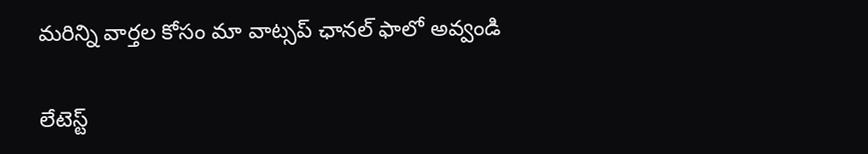మ‌రిన్ని వార్త‌ల కోసం మా వాట్స‌ప్ ఛాన‌ల్ ఫాలో అవ్వండి

లేటెస్ట్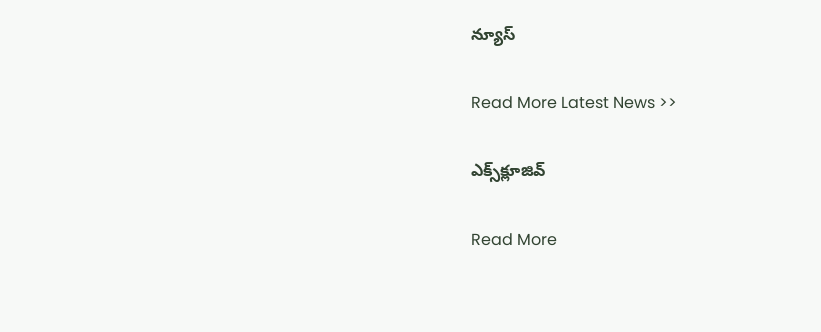న్యూస్‌

Read More Latest News >>

ఎక్స్‌క్లూజివ్‌

Read More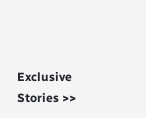Exclusive Stories >>